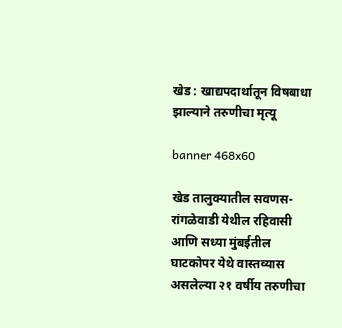खेड : खाद्यपदार्थातून विषबाधा झाल्याने तरुणीचा मृत्यू

banner 468x60

खेड तालुक्यातील सवणस-रांगळेवाडी येथील रहिवासी आणि सध्या मुंबईतील घाटकोपर येथे वास्तव्यास असलेल्या २१ वर्षीय तरुणीचा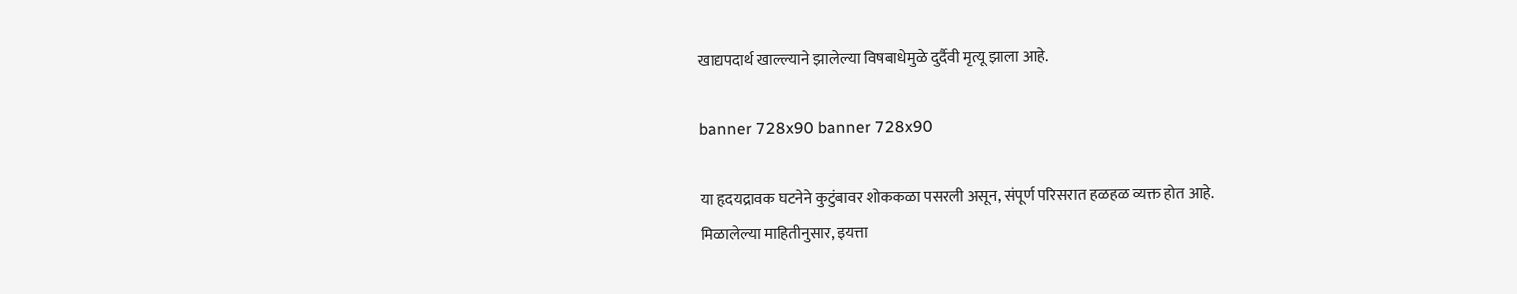खाद्यपदार्थ खाल्ल्याने झालेल्या विषबाधेमुळे दुर्दैवी मृत्यू झाला आहे.

banner 728x90 banner 728x90

या हृदयद्रावक घटनेने कुटुंबावर शोककळा पसरली असून, संपूर्ण परिसरात हळहळ व्यक्त होत आहे.
मिळालेल्या माहितीनुसार, इयत्ता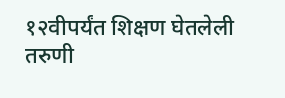१२वीपर्यंत शिक्षण घेतलेली तरुणी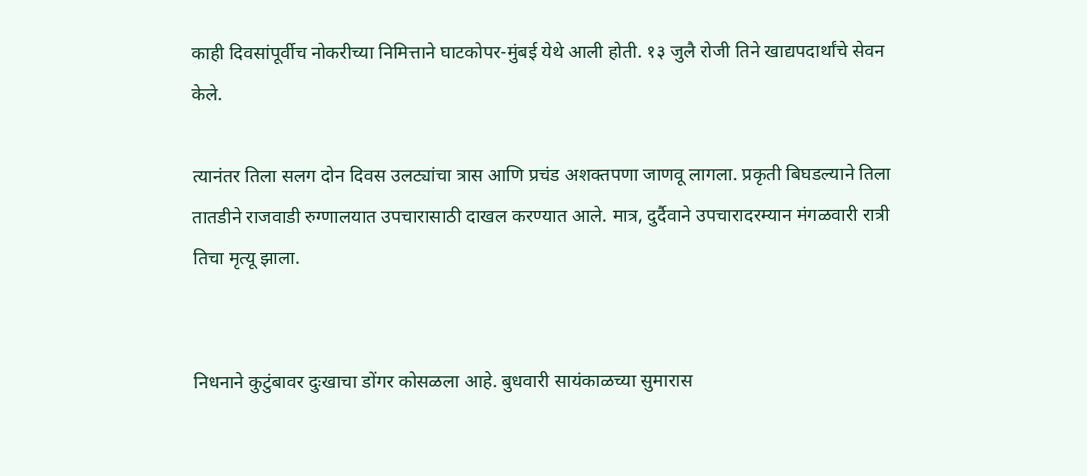काही दिवसांपूर्वीच नोकरीच्या निमित्ताने घाटकोपर-मुंबई येथे आली होती. १३ जुलै रोजी तिने खाद्यपदार्थांचे सेवन केले.

त्यानंतर तिला सलग दोन दिवस उलट्यांचा त्रास आणि प्रचंड अशक्तपणा जाणवू लागला. प्रकृती बिघडल्याने तिला तातडीने राजवाडी रुग्णालयात उपचारासाठी दाखल करण्यात आले. मात्र, दुर्दैवाने उपचारादरम्यान मंगळवारी रात्री तिचा मृत्यू झाला.


निधनाने कुटुंबावर दुःखाचा डोंगर कोसळला आहे. बुधवारी सायंकाळच्या सुमारास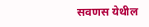सवणस येथील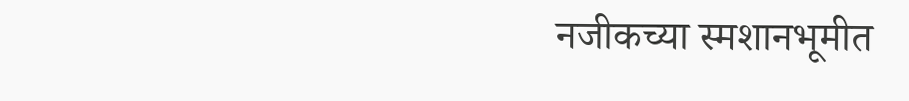नजीकच्या स्मशानभूमीत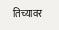तिच्यावर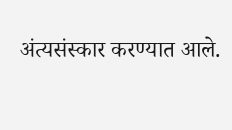अंत्यसंस्कार करण्यात आले.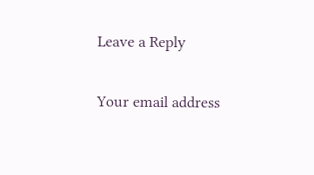Leave a Reply

Your email address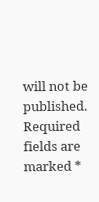will not be published. Required fields are marked *